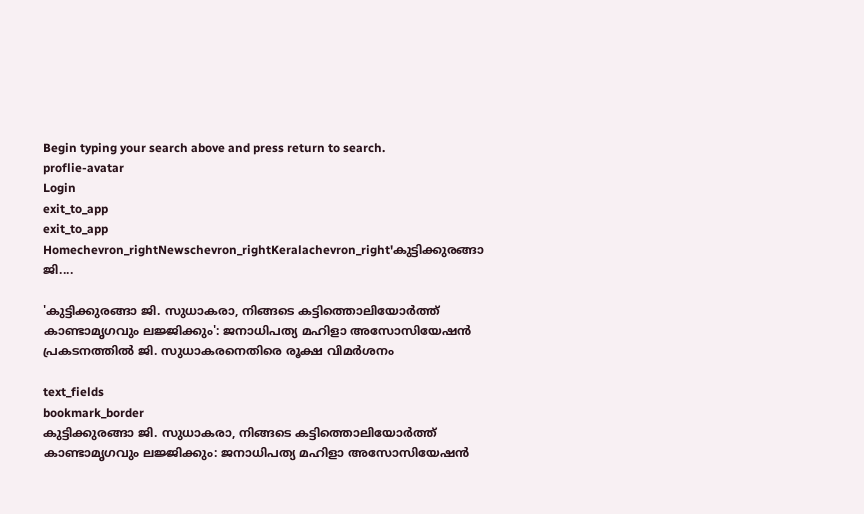Begin typing your search above and press return to search.
proflie-avatar
Login
exit_to_app
exit_to_app
Homechevron_rightNewschevron_rightKeralachevron_right'കുട്ടിക്കുരങ്ങാ ജി....

'കുട്ടിക്കുരങ്ങാ ജി. സുധാകരാ, നിങ്ങടെ കട്ടിത്തൊലിയോർത്ത് കാണ്ടാമൃഗവും ലജ്ജിക്കും': ജനാധിപത്യ മഹിളാ അസോസിയേഷൻ പ്രകടനത്തിൽ ജി. സുധാകരനെതിരെ രൂക്ഷ വിമർശനം

text_fields
bookmark_border
കുട്ടിക്കുരങ്ങാ ജി. സുധാകരാ, നിങ്ങടെ കട്ടിത്തൊലിയോർത്ത് കാണ്ടാമൃഗവും ലജ്ജിക്കും: ജനാധിപത്യ മഹിളാ അസോസിയേഷൻ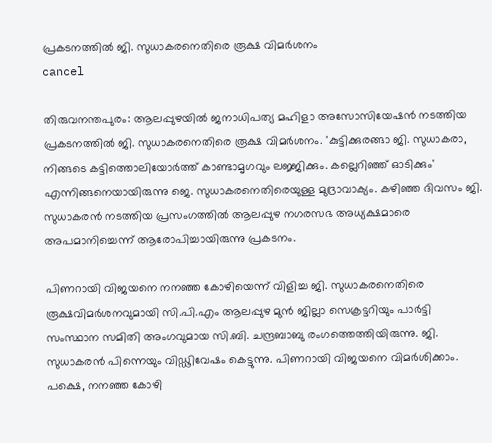പ്രകടനത്തിൽ ജി. സുധാകരനെതിരെ രൂക്ഷ വിമർശനം
cancel

തിരുവനന്തപുരം: ആലപ്പുഴയിൽ ജനാധിപത്യ മഹിളാ അസോസിയേഷൻ നടത്തിയ പ്രകടനത്തിൽ ജി. സുധാകരനെതിരെ രൂക്ഷ വിമർശനം. 'കുട്ടിക്കുരങ്ങാ ജി. സുധാകരാ, നിങ്ങടെ കട്ടിത്തൊലിയോർത്ത് കാണ്ടാമൃഗവും ലജ്ജിക്കും. കല്ലെറിഞ്ഞ് ഓടിക്കും' എന്നിങ്ങനെയായിരുന്നു ജെ. സുധാകരനെതിരെയുള്ള മുദ്രാവാക്യം. കഴിഞ്ഞ ദിവസം ജി. സുധാകരൻ നടത്തിയ പ്രസംഗത്തിൽ ആലപ്പുഴ നഗരസഭ അധ്യക്ഷമാരെ അപമാനിച്ചെന്ന് ആരോപിച്ചായിരുന്നു പ്രകടനം.

പിണറായി വിജയനെ നനഞ്ഞ കോഴിയെന്ന് വിളിച്ച ജി. സുധാകരനെതിരെ രൂക്ഷവിമര്‍ശനവുമായി സി.പി.എം ആലപ്പുഴ മുന്‍ ജില്ലാ സെക്രട്ടറിയും പാർട്ടി സംസ്ഥാന സമിതി അംഗവുമായ സി.ബി. ചന്ദ്രബാബു രംഗത്തെത്തിയിരുന്നു. ജി. സുധാകരന്‍ പിന്നെയും വിഡ്ഢിവേഷം കെട്ടുന്നു. പിണറായി വിജയനെ വിമര്‍ശിക്കാം. പക്ഷെ, നനഞ്ഞ കോഴി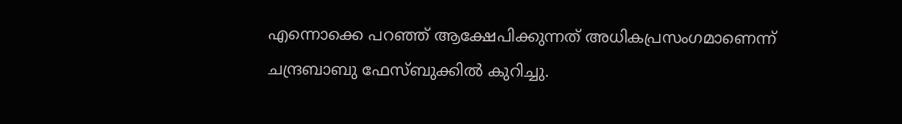എന്നൊക്കെ പറഞ്ഞ് ആക്ഷേപിക്കുന്നത് അധികപ്രസംഗമാണെന്ന് ചന്ദ്രബാബു ഫേസ്ബുക്കിൽ കുറിച്ചു.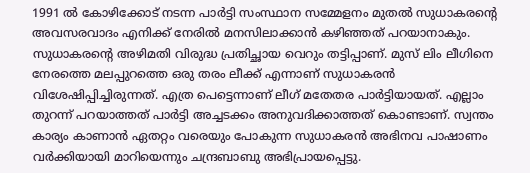1991 ല്‍ കോഴിക്കോട് നടന്ന പാര്‍ട്ടി സംസ്ഥാന സമ്മേളനം മുതൽ സുധാകരന്റെ അവസരവാദം എനിക്ക് നേരില്‍ മനസിലാക്കാന്‍ കഴിഞ്ഞത് പറയാനാകും. സുധാകരന്റെ അഴിമതി വിരുദ്ധ പ്രതിച്ഛായ വെറും തട്ടിപ്പാണ്. മുസ് ലിം ലീഗിനെ നേരത്തെ മലപ്പുറത്തെ ഒരു തരം ലീക്ക് എന്നാണ് സുധാകരന്‍ വിശേഷിപ്പിച്ചിരുന്നത്. എത്ര പെട്ടെന്നാണ് ലീഗ് മതേതര പാര്‍ട്ടിയായത്. എല്ലാം തുറന്ന് പറയാത്തത് പാര്‍ട്ടി അച്ചടക്കം അനുവദിക്കാത്തത് കൊണ്ടാണ്. സ്വന്തം കാര്യം കാണാന്‍ ഏതറ്റം വരെയും പോകുന്ന സുധാകരന്‍ അഭിനവ പാഷാണം വര്‍ക്കിയായി മാറിയെന്നും ചന്ദ്രബാബു അഭിപ്രായപ്പെട്ടു.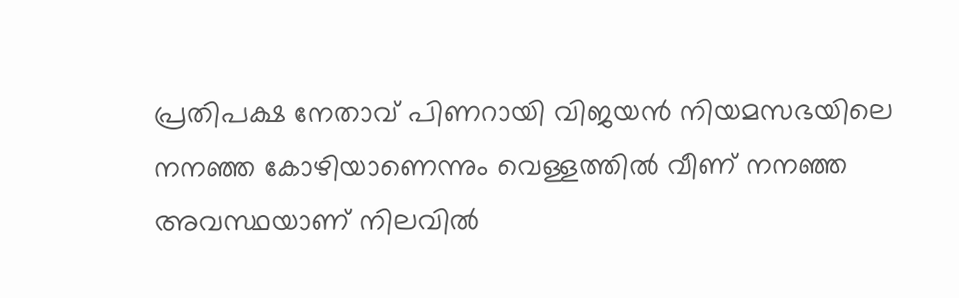പ്രതിപക്ഷ നേതാവ് പിണറായി വിജയൻ നിയമസഭയിലെ നനഞ്ഞ കോഴിയാണെന്നും വെള്ളത്തിൽ വീണ് നനഞ്ഞ അവസ്ഥയാണ് നിലവിൽ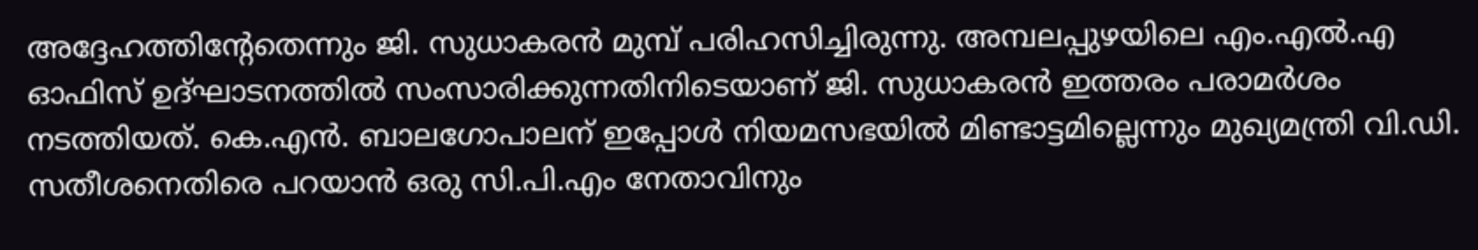അദ്ദേഹത്തിന്റേതെന്നും ജി. സുധാകരൻ മുമ്പ് പരിഹസിച്ചിരുന്നു. അമ്പലപ്പുഴയിലെ എം.എൽ.എ ഓഫിസ് ഉദ്ഘാടനത്തിൽ സംസാരിക്കുന്നതിനിടെയാണ് ജി. സുധാകരൻ ഇത്തരം പരാമർശം നടത്തിയത്. കെ.എൻ. ബാലഗോപാലന് ഇപ്പോൾ നിയമസഭയിൽ മിണ്ടാട്ടമില്ലെന്നും മുഖ്യമന്ത്രി വി.ഡി. സതീശനെതിരെ പറയാൻ ഒരു സി.പി.എം നേതാവിനും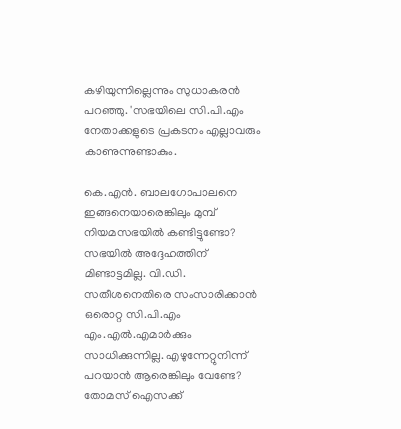കഴിയുന്നില്ലെന്നും സുധാകരൻ പറഞ്ഞു. 'സഭയിലെ സി.പി.എം നേതാക്കളുടെ പ്രകടനം എല്ലാവരും കാണുന്നുണ്ടാകും.

കെ.എൻ. ബാലഗോപാലനെ ഇങ്ങനെയാരെങ്കിലും മുമ്പ് നിയമസഭയിൽ കണ്ടിട്ടുണ്ടോ? സഭയിൽ അദ്ദേഹത്തിന് മിണ്ടാട്ടമില്ല. വി.ഡി. സതീശനെതിരെ സംസാരിക്കാൻ ഒരൊറ്റ സി.പി.എം എം.എൽ.എമാർക്കും സാധിക്കുന്നില്ല. എഴുന്നേറ്റുനിന്ന് പറയാൻ ആരെങ്കിലും വേണ്ടേ? തോമസ് ഐസക്ക്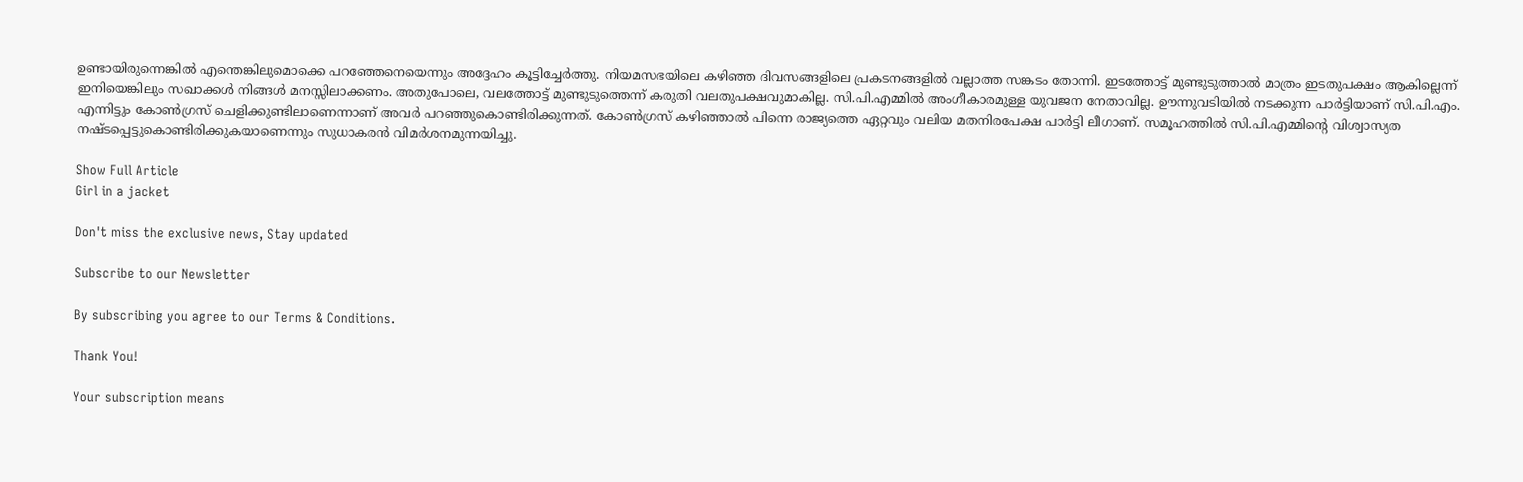ഉണ്ടായിരുന്നെങ്കിൽ എന്തെങ്കിലുമൊക്കെ പറഞ്ഞേനെയെന്നും അദ്ദേഹം കൂട്ടിച്ചേർത്തു. നിയമസഭയിലെ കഴിഞ്ഞ ദിവസങ്ങളിലെ പ്രകടനങ്ങളിൽ വല്ലാത്ത സങ്കടം തോന്നി. ഇടത്തോട്ട് മുണ്ടുടുത്താൽ മാത്രം ഇടതുപക്ഷം ആകില്ലെന്ന് ഇനിയെങ്കിലും സഖാക്കൾ നിങ്ങൾ മനസ്സിലാക്കണം. അതുപോലെ, വലത്തോട്ട് മുണ്ടുടുത്തെന്ന് കരുതി വലതുപക്ഷവുമാകില്ല. സി.പി.എമ്മിൽ അംഗീകാരമുള്ള യുവജന നേതാവില്ല. ഊന്നുവടിയിൽ നടക്കുന്ന പാർട്ടിയാണ് സി.പി.എം. എന്നിട്ടും കോൺഗ്രസ് ചെളിക്കുണ്ടിലാണെന്നാണ് അവർ പറഞ്ഞുകൊണ്ടിരിക്കുന്നത്. കോൺഗ്രസ് കഴിഞ്ഞാൽ പിന്നെ രാജ്യത്തെ ഏറ്റവും വലിയ മതനിരപേക്ഷ പാർട്ടി ലീഗാണ്. സമൂഹത്തിൽ സി.പി.എമ്മിന്റെ വിശ്വാസ്യത നഷ്ടപ്പെട്ടുകൊണ്ടിരിക്കുകയാണെന്നും സുധാകരൻ വിമർശനമുന്നയിച്ചു.

Show Full Article
Girl in a jacket

Don't miss the exclusive news, Stay updated

Subscribe to our Newsletter

By subscribing you agree to our Terms & Conditions.

Thank You!

Your subscription means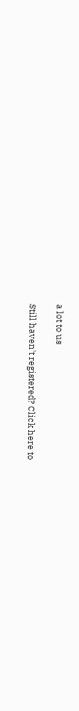a lot to us

Still haven't registered? Click here to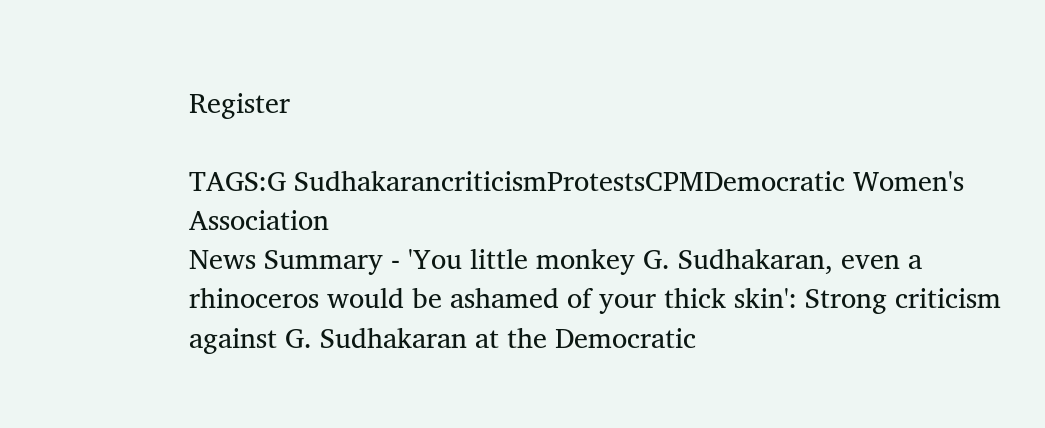Register

TAGS:G SudhakarancriticismProtestsCPMDemocratic Women's Association
News Summary - 'You little monkey G. Sudhakaran, even a rhinoceros would be ashamed of your thick skin': Strong criticism against G. Sudhakaran at the Democratic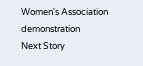Women's Association demonstration
Next Story